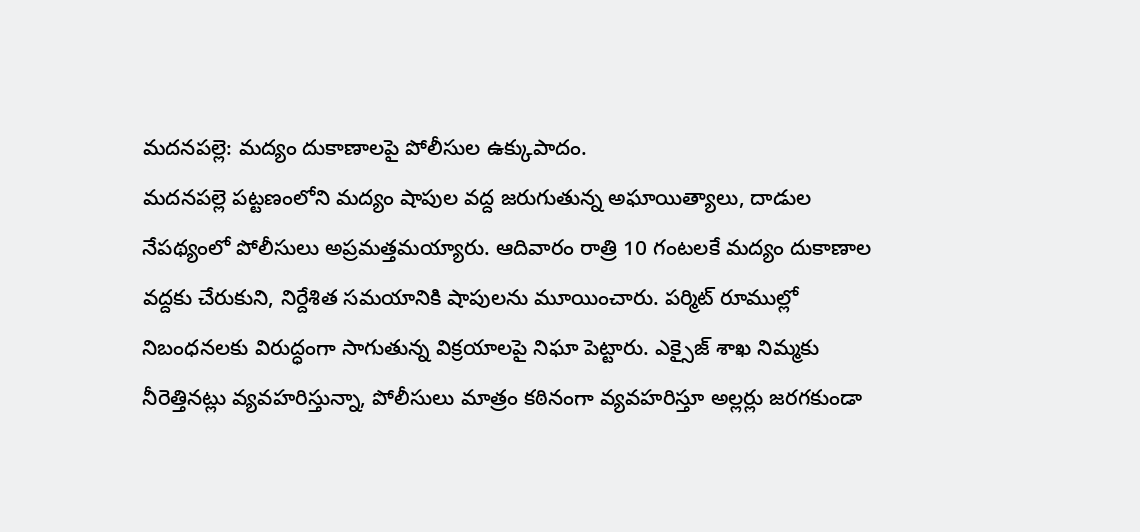మదనపల్లె: మద్యం దుకాణాలపై పోలీసుల ఉక్కుపాదం.
మదనపల్లె పట్టణంలోని మద్యం షాపుల వద్ద జరుగుతున్న అఘాయిత్యాలు, దాడుల నేపథ్యంలో పోలీసులు అప్రమత్తమయ్యారు. ఆదివారం రాత్రి 10 గంటలకే మద్యం దుకాణాల వద్దకు చేరుకుని, నిర్దేశిత సమయానికి షాపులను మూయించారు. పర్మిట్ రూముల్లో నిబంధనలకు విరుద్ధంగా సాగుతున్న విక్రయాలపై నిఘా పెట్టారు. ఎక్సైజ్ శాఖ నిమ్మకు నీరెత్తినట్లు వ్యవహరిస్తున్నా, పోలీసులు మాత్రం కఠినంగా వ్యవహరిస్తూ అల్లర్లు జరగకుండా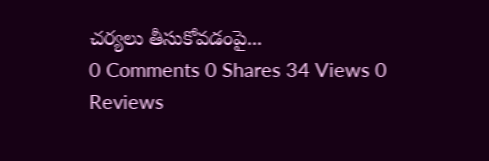చర్యలు తీసుకోవడంపై...
0 Comments 0 Shares 34 Views 0 Reviews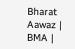Bharat Aawaz | BMA |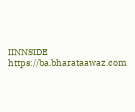IINNSIDE https://ba.bharataawaz.com